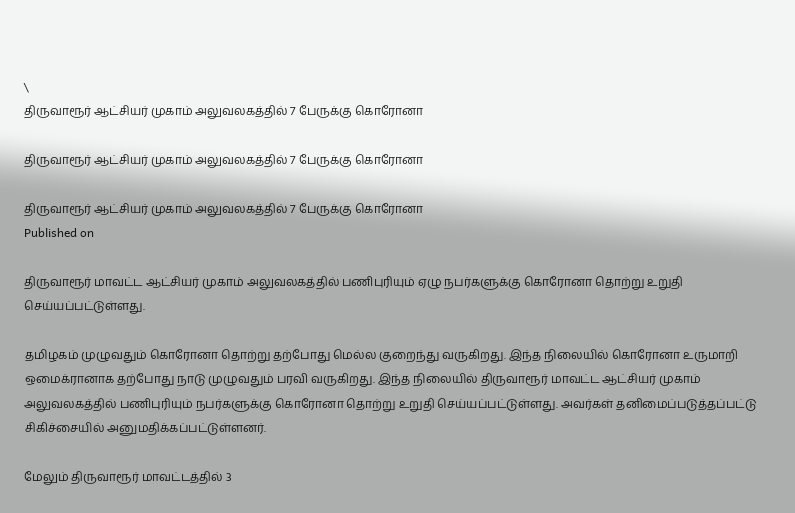\
திருவாரூர் ஆட்சியர் முகாம் அலுவலகத்தில் 7 பேருக்கு கொரோனா

திருவாரூர் ஆட்சியர் முகாம் அலுவலகத்தில் 7 பேருக்கு கொரோனா

திருவாரூர் ஆட்சியர் முகாம் அலுவலகத்தில் 7 பேருக்கு கொரோனா
Published on

திருவாரூர் மாவட்ட ஆட்சியர் முகாம் அலுவலகத்தில் பணிபுரியும் ஏழு நபர்களுக்கு கொரோனா தொற்று உறுதி செய்யப்பட்டுள்ளது.

தமிழகம் முழுவதும் கொரோனா தொற்று தற்போது மெல்ல குறைந்து வருகிறது. இந்த நிலையில் கொரோனா உருமாறி ஒமைக்ரானாக தற்போது நாடு முழுவதும் பரவி வருகிறது. இந்த நிலையில் திருவாரூர் மாவட்ட ஆட்சியர் முகாம் அலுவலகத்தில் பணிபுரியும் நபர்களுக்கு கொரோனா தொற்று உறுதி செய்யப்பட்டுள்ளது. அவர்கள் தனிமைப்படுத்தப்பட்டு சிகிச்சையில் அனுமதிக்கப்பட்டுள்ளனர்.

மேலும் திருவாரூர் மாவட்டத்தில் 3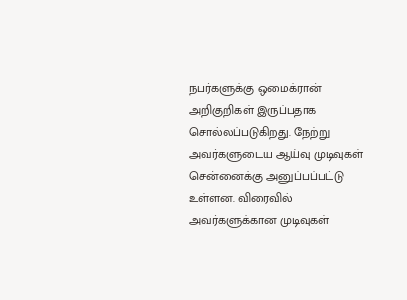நபர்களுக்கு ஒமைக்ரான் அறிகுறிகள் இருப்பதாக சொல்லப்படுகிறது. நேற்று அவர்களுடைய ஆய்வு முடிவுகள் சென்னைக்கு அனுப்பப்பட்டு உள்ளன. விரைவில் அவர்களுக்கான முடிவுகள்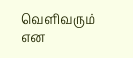வெளிவரும் என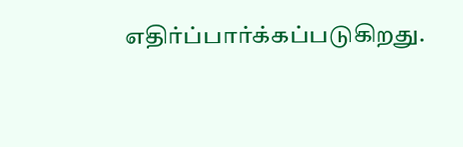எதிர்ப்பார்க்கப்படுகிறது.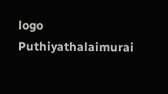logo
Puthiyathalaimurai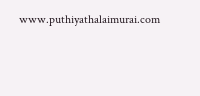www.puthiyathalaimurai.com